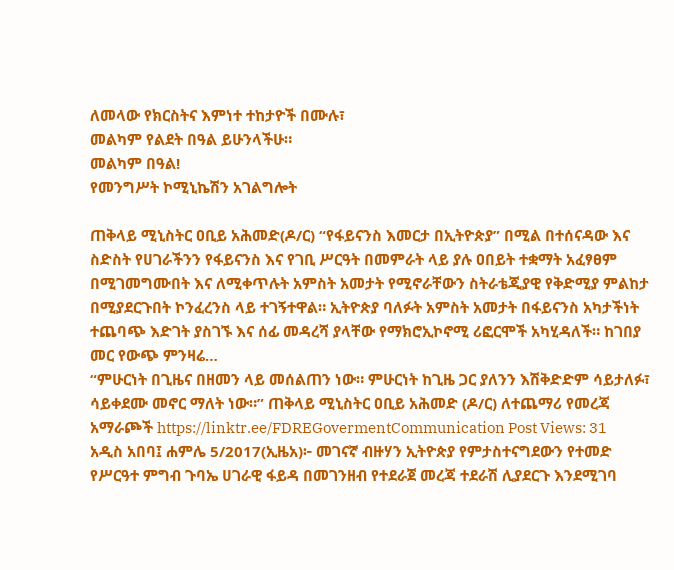ለመላው የክርስትና እምነተ ተከታዮች በሙሉ፣
መልካም የልደት በዓል ይሁንላችሁ።
መልካም በዓል!
የመንግሥት ኮሚኒኬሽን አገልግሎት

ጠቅላይ ሚኒስትር ዐቢይ አሕመድ(ዶ/ር) “የፋይናንስ እመርታ በኢትዮጵያ” በሚል በተሰናዳው እና ስድስት የሀገራችንን የፋይናንስ እና የገቢ ሥርዓት በመምራት ላይ ያሉ ዐበይት ተቋማት አፈፃፀም በሚገመግሙበት እና ለሚቀጥሉት አምስት አመታት የሚኖራቸውን ስትራቴጂያዊ የቅድሚያ ምልከታ በሚያደርጉበት ኮንፈረንስ ላይ ተገኝተዋል። ኢትዮጵያ ባለፉት አምስት አመታት በፋይናንስ አካታችነት ተጨባጭ እድገት ያስገኙ እና ሰፊ መዳረሻ ያላቸው የማክሮኢኮኖሚ ሪፎርሞች አካሂዳለች። ከገበያ መር የውጭ ምንዛሬ…
“ምሁርነት በጊዜና በዘመን ላይ መሰልጠን ነው። ምሁርነት ከጊዜ ጋር ያለንን እሽቅድድም ሳይታለፉ፣ ሳይቀደሙ መኖር ማለት ነው።” ጠቅላይ ሚኒስትር ዐቢይ አሕመድ (ዶ/ር) ለተጨማሪ የመረጃ አማራጮች https://linktr.ee/FDREGovermentCommunication Post Views: 31
አዲስ አበባ፤ ሐምሌ 5/2017(ኢዜአ)፦ መገናኛ ብዙሃን ኢትዮጵያ የምታስተናግደውን የተመድ የሥርዓተ ምግብ ጉባኤ ሀገራዊ ፋይዳ በመገንዘብ የተደራጀ መረጃ ተደራሽ ሊያደርጉ እንደሚገባ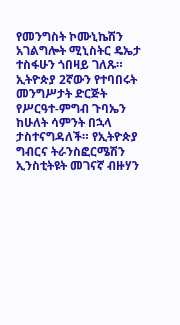የመንግስት ኮሙኒኬሽን አገልግሎት ሚኒስትር ዴኤታ ተስፋሁን ጎበዛይ ገለጹ። ኢትዮጵያ 2ኛውን የተባበሩት መንግሥታት ድርጅት የሥርዓተ-ምግብ ጉባኤን ከሁለት ሳምንት በኋላ ታስተናግዳለች። የኢትዮጵያ ግብርና ትራንስፎርሜሽን ኢንስቲትዩት መገናኛ ብዙሃን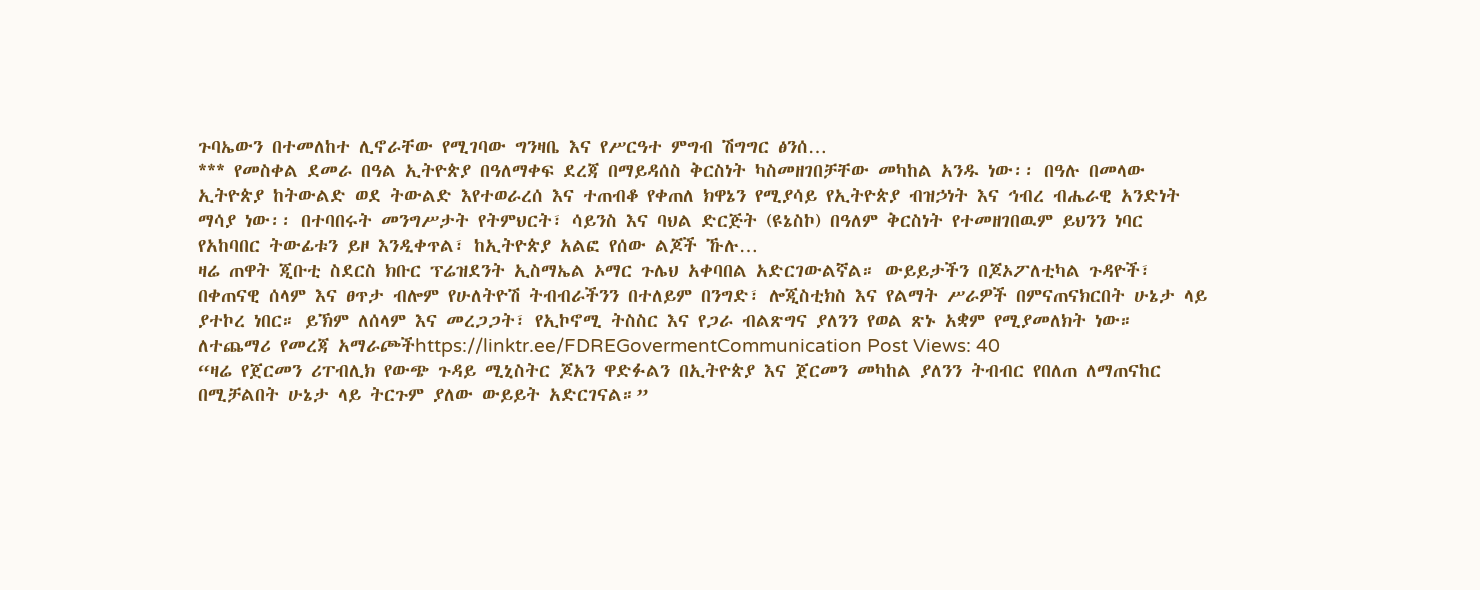ጉባኤውን በተመለከተ ሊኖራቸው የሚገባው ግንዛቤ እና የሥርዓተ ምግብ ሽግግር ፅንሰ…
*** የመስቀል ደመራ በዓል ኢትዮጵያ በዓለማቀፍ ደረጃ በማይዳሰስ ቅርስነት ካስመዘገበቻቸው መካከል አንዱ ነው፡፡ በዓሉ በመላው ኢትዮጵያ ከትውልድ ወደ ትውልድ እየተወራረሰ እና ተጠብቆ የቀጠለ ክዋኔን የሚያሳይ የኢትዮጵያ ብዝኃነት እና ኅብረ ብሔራዊ አንድነት ማሳያ ነው፡፡ በተባበሩት መንግሥታት የትምህርት፣ ሳይንስ እና ባህል ድርጅት (ዩኔስኮ) በዓለም ቅርስነት የተመዘገበዉም ይህንን ነባር የአከባበር ትውፊቱን ይዞ እንዲቀጥል፣ ከኢትዮጵያ አልፎ የሰው ልጆች ኹሉ…
ዛሬ ጠዋት ጂቡቲ ስደርስ ክቡር ፕሬዝደንት ኢስማኤል ኦማር ጉሌህ አቀባበል አድርገውልኛል። ውይይታችን በጆኦፖለቲካል ጉዳዮች፣ በቀጠናዊ ሰላም እና ፀጥታ ብሎም የሁለትዮሽ ትብብራችንን በተለይም በንግድ፣ ሎጂስቲክስ እና የልማት ሥራዎች በምናጠናክርበት ሁኔታ ላይ ያተኮረ ነበር። ይኽም ለሰላም እና መረጋጋት፣ የኢኮኖሚ ትስስር እና የጋራ ብልጽግና ያለንን የወል ጽኑ አቋም የሚያመለክት ነው። ለተጨማሪ የመረጃ አማራጮችhttps://linktr.ee/FDREGovermentCommunication Post Views: 40
“ዛሬ የጀርመን ሪፐብሊክ የውጭ ጉዳይ ሚኒስትር ጆአን ዋድፉልን በኢትዮጵያ እና ጀርመን መካከል ያለንን ትብብር የበለጠ ለማጠናከር በሚቻልበት ሁኔታ ላይ ትርጉም ያለው ውይይት አድርገናል።”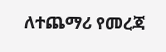ለተጨማሪ የመረጃ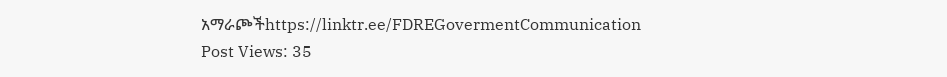አማራጮችhttps://linktr.ee/FDREGovermentCommunication Post Views: 35